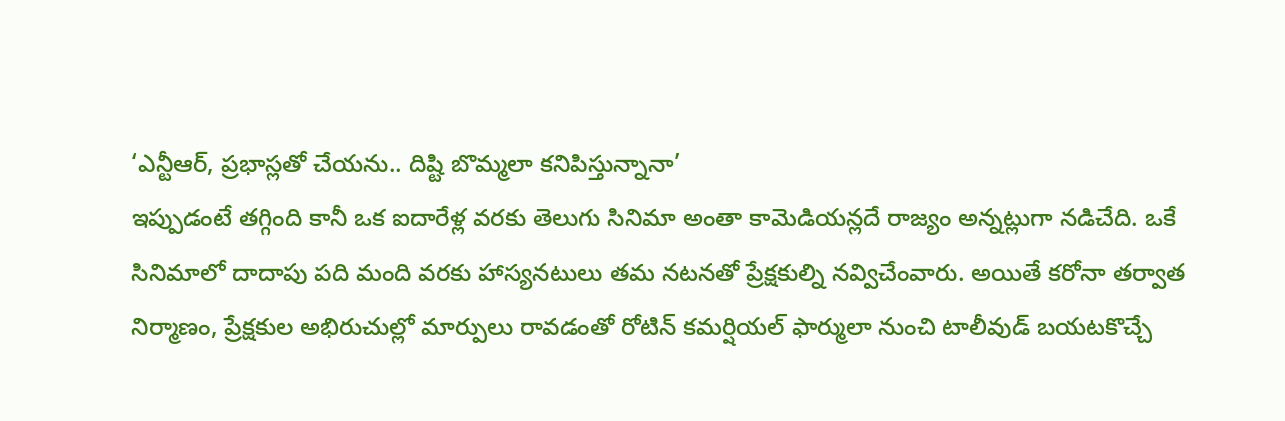‘ఎన్టీఆర్, ప్రభాస్లతో చేయను.. దిష్టి బొమ్మలా కనిపిస్తున్నానా’
ఇప్పుడంటే తగ్గింది కానీ ఒక ఐదారేళ్ల వరకు తెలుగు సినిమా అంతా కామెడియన్లదే రాజ్యం అన్నట్లుగా నడిచేది. ఒకే సినిమాలో దాదాపు పది మంది వరకు హాస్యనటులు తమ నటనతో ప్రేక్షకుల్ని నవ్విచేంవారు. అయితే కరోనా తర్వాత నిర్మాణం, ప్రేక్షకుల అభిరుచుల్లో మార్పులు రావడంతో రోటిన్ కమర్షియల్ ఫార్ములా నుంచి టాలీవుడ్ బయటకొచ్చే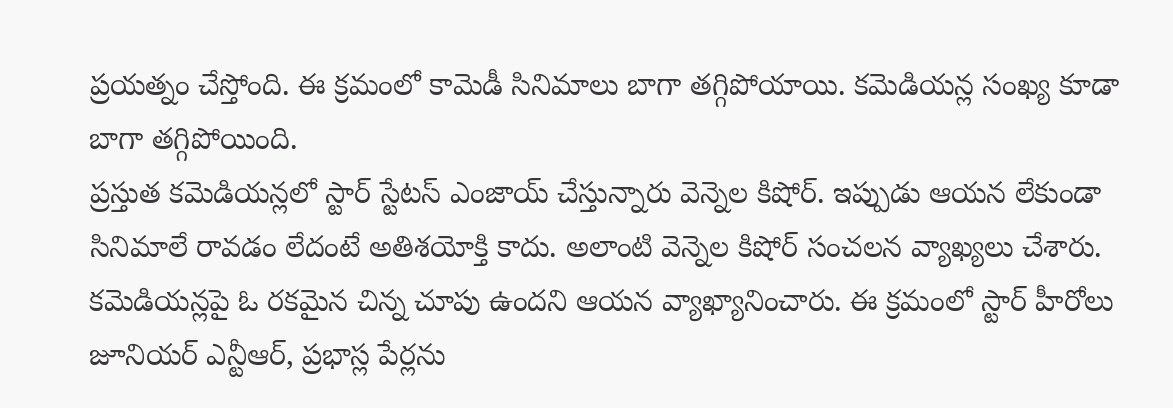ప్రయత్నం చేస్తోంది. ఈ క్రమంలో కామెడీ సినిమాలు బాగా తగ్గిపోయాయి. కమెడియన్ల సంఖ్య కూడా బాగా తగ్గిపోయింది.
ప్రస్తుత కమెడియన్లలో స్టార్ స్టేటస్ ఎంజాయ్ చేస్తున్నారు వెన్నెల కిషోర్. ఇప్పుడు ఆయన లేకుండా సినిమాలే రావడం లేదంటే అతిశయోక్తి కాదు. అలాంటి వెన్నెల కిషోర్ సంచలన వ్యాఖ్యలు చేశారు. కమెడియన్లపై ఓ రకమైన చిన్న చూపు ఉందని ఆయన వ్యాఖ్యానించారు. ఈ క్రమంలో స్టార్ హీరోలు జూనియర్ ఎన్టీఆర్, ప్రభాస్ల పేర్లను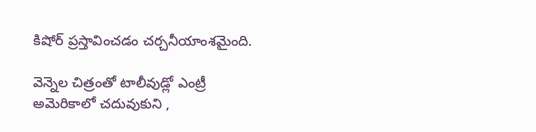కిషోర్ ప్రస్తావించడం చర్చనీయాంశమైంది.

వెన్నెల చిత్రంతో టాలీవుడ్లో ఎంట్రీ
అమెరికాలో చదువుకుని ,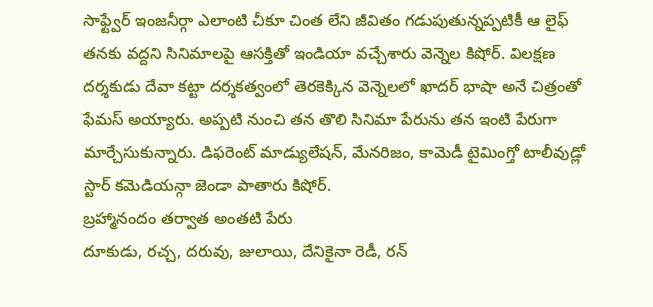సాఫ్ట్వేర్ ఇంజనీర్గా ఎలాంటి చీకూ చింత లేని జీవితం గడుపుతున్నప్పటికీ ఆ లైఫ్ తనకు వద్దని సినిమాలపై ఆసక్తితో ఇండియా వచ్చేశారు వెన్నెల కిషోర్. విలక్షణ దర్శకుడు దేవా కట్టా దర్శకత్వంలో తెరకెక్కిన వెన్నెలలో ఖాదర్ భాషా అనే చిత్రంతో ఫేమస్ అయ్యారు. అప్పటి నుంచి తన తొలి సినిమా పేరును తన ఇంటి పేరుగా మార్చేసుకున్నారు. డిఫరెంట్ మాడ్యులేషన్, మేనరిజం, కామెడీ టైమింగ్తో టాలీవుడ్లో స్టార్ కమెడియన్గా జెండా పాతారు కిషోర్.
బ్రహ్మానందం తర్వాత అంతటి పేరు
దూకుడు, రచ్చ, దరువు, జులాయి, దేనికైనా రెడీ, రన్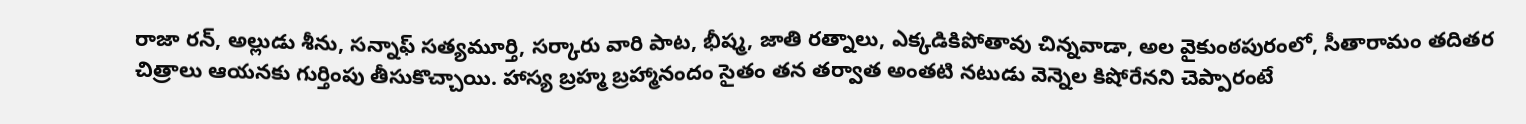రాజా రన్, అల్లుడు శీను, సన్నాఫ్ సత్యమూర్తి, సర్కారు వారి పాట, భీష్మ, జాతి రత్నాలు, ఎక్కడికిపోతావు చిన్నవాడా, అల వైకుంఠపురంలో, సీతారామం తదితర చిత్రాలు ఆయనకు గుర్తింపు తీసుకొచ్చాయి. హాస్య బ్రహ్మ బ్రహ్మానందం సైతం తన తర్వాత అంతటి నటుడు వెన్నెల కిషోరేనని చెప్పారంటే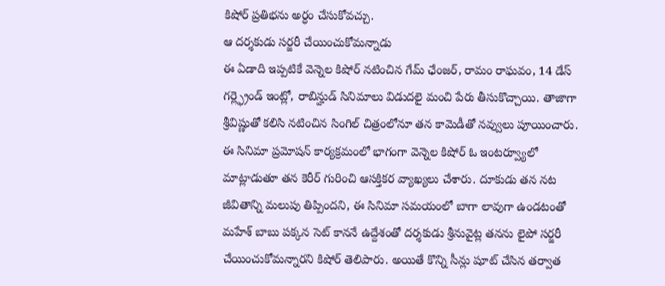కిషోర్ ప్రతిభను అర్ధం చేసుకోవచ్చు.
ఆ దర్శకుడు సర్జరీ చేయించుకోమన్నాడు
ఈ ఏడాది ఇప్పటికే వెన్నెల కిషోర్ నటించిన గేమ్ ఛేంజర్, రామం రాఘవం, 14 డేస్ గర్ల్ఫ్రెండ్ ఇంట్లో, రాబిన్హుడ్ సినిమాలు విడుదలై మంచి పేరు తీసుకొచ్చాయి. తాజాగా శ్రీవిష్ణుతో కలిసి నటించిన సింగిల్ చిత్రంలోనూ తన కామెడీతో నవ్వులు పూయించారు. ఈ సినిమా ప్రమోషన్ కార్యక్రమంలో భాగంగా వెన్నెల కిషోర్ ఓ ఇంటర్వ్యూలో మాట్లాడుతూ తన కెరీర్ గురించి ఆసక్తికర వ్యాఖ్యలు చేశారు. దూకుడు తన నట జీవితాన్ని మలుపు తిప్పిందని, ఈ సినిమా సమయంలో బాగా లావుగా ఉండటంతో మహేశ్ బాబు పక్కన సెట్ కాననే ఉద్దేశంతో దర్శకుడు శ్రీనువైట్ల తనను లైపో సర్జరీ చేయించుకోమన్నారని కిషోర్ తెలిపారు. అయితే కొన్ని సీన్లు షూట్ చేసిన తర్వాత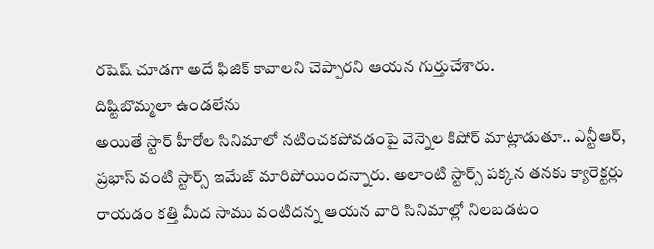రషెష్ చూడగా అదే ఫిజిక్ కావాలని చెప్పారని ఆయన గుర్తుచేశారు.
దిష్టిబొమ్మలా ఉండలేను
అయితే స్టార్ హీరోల సినిమాలో నటించకపోవడంపై వెన్నెల కిషోర్ మాట్లాడుతూ.. ఎన్టీఆర్, ప్రభాస్ వంటి స్టార్స్ ఇమేజ్ మారిపోయిందన్నారు. అలాంటి స్టార్స్ పక్కన తనకు క్యారెక్టర్లు రాయడం కత్తి మీద సాము వంటిదన్న ఆయన వారి సినిమాల్లో నిలబడటం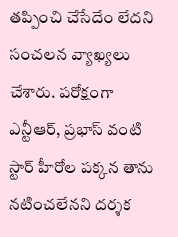తప్పించి చేసేదేం లేదని సంచలన వ్యాఖ్యలు చేశారు. పరోక్షంగా ఎన్టీఆర్, ప్రభాస్ వంటి స్టార్ హీరోల పక్కన తాను నటించలేనని దర్శక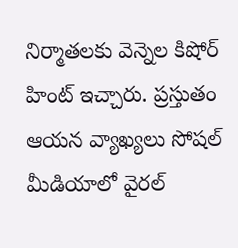నిర్మాతలకు వెన్నెల కిషోర్ హింట్ ఇచ్చారు. ప్రస్తుతం ఆయన వ్యాఖ్యలు సోషల్ మీడియాలో వైరల్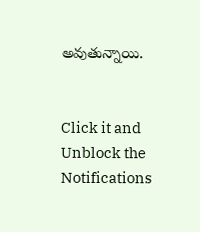అవుతున్నాయి.


Click it and Unblock the Notifications